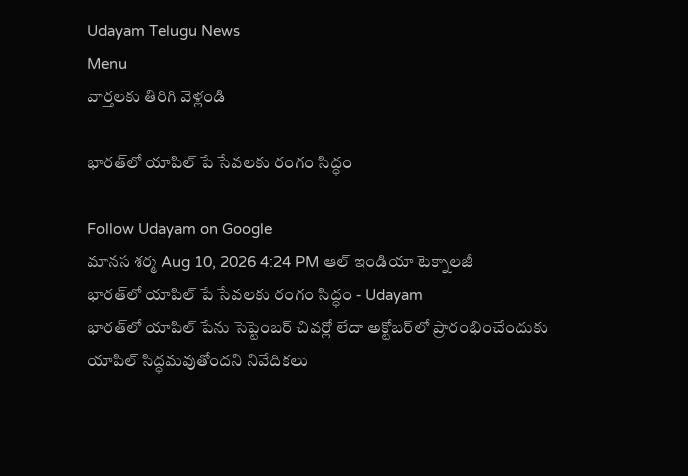Udayam Telugu News
Menu
వార్తలకు తిరిగి వెళ్లండి

భారత్‌లో యాపిల్ పే సేవలకు రంగం సిద్ధం

Follow Udayam on Google
మానస శర్మ Aug 10, 2026 4:24 PM ఆల్ ఇండియా టెక్నాలజీ
భారత్‌లో యాపిల్ పే సేవలకు రంగం సిద్ధం - Udayam
భారత్‌లో యాపిల్ పేను సెప్టెంబర్ చివర్లో లేదా అక్టోబర్‌లో ప్రారంభించేందుకు యాపిల్ సిద్ధమవుతోందని నివేదికలు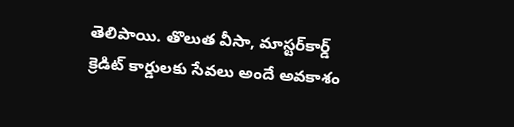తెలిపాయి. తొలుత వీసా, మాస్టర్‌కార్డ్ క్రెడిట్ కార్డులకు సేవలు అందే అవకాశం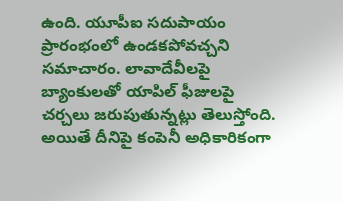ఉంది. యూపీఐ సదుపాయం ప్రారంభంలో ఉండకపోవచ్చని సమాచారం. లావాదేవీలపై బ్యాంకులతో యాపిల్ ఫీజులపై చర్చలు జరుపుతున్నట్లు తెలుస్తోంది. అయితే దీనిపై కంపెనీ అధికారికంగా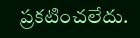ప్రకటించలేదు.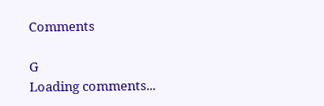Comments

G
Loading comments...